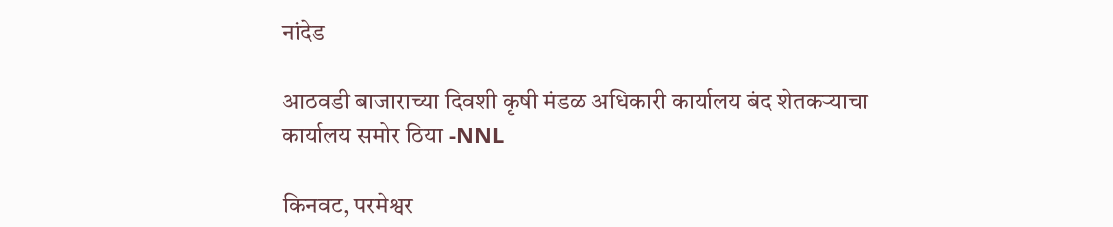नांदेड

आठवडी बाजाराच्या दिवशी कृषी मंडळ अधिकारी कार्यालय बंद शेतकऱ्याचा कार्यालय समोर ठिया -NNL

किनवट, परमेश्वर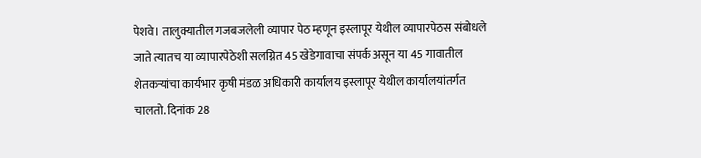पेशवे। तालुक्यातील गजबजलेली व्यापार पेठ म्हणून इस्लापूर येथील व्यापारपेठस संबोधले जाते त्यातच या व्यापारपेठेशी सलग्नित 45 खेडेगावाचा संपर्क असून या 45 गावातील शेतकऱ्यांचा कार्यभार कृषी मंडळ अधिकारी कार्यालय इस्लापूर येथील कार्यालयांतर्गत चालतो. दिनांक 28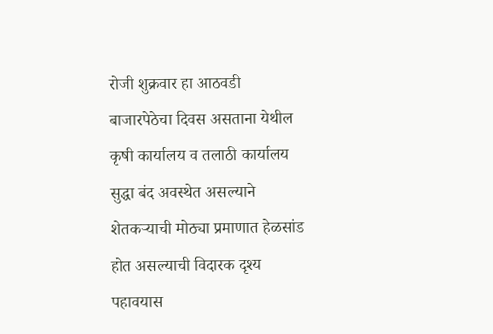रोजी शुक्रवार हा आठवडी बाजारपेठेचा दिवस असताना येथील कृषी कार्यालय व तलाठी कार्यालय सुद्धा बंद अवस्थेत असल्याने शेतकऱ्याची मोठ्या प्रमाणात हेळसांड होत असल्याची विदारक दृश्य पहावयास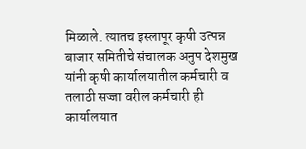मिळाले. त्यातच इस्लापूर कृषी उत्पन्न बाजार समितीचे संचालक अनुप देशमुख यांनी कृषी कार्यालयातील कर्मचारी व तलाठी सज्जा वरील कर्मचारी ही कार्यालयात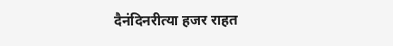दैनंदिनरीत्या हजर राहत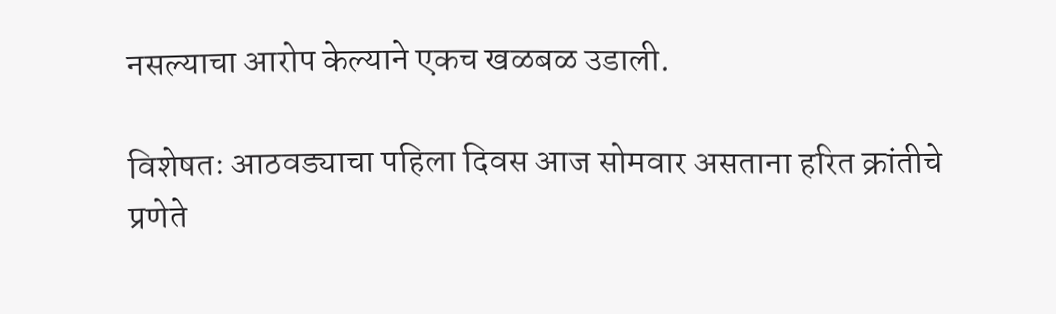नसल्याचा आरोप केल्याने एकच खळबळ उडाली.

विशेषतः आठवड्याचा पहिला दिवस आज सोमवार असताना हरित क्रांतीचे प्रणेते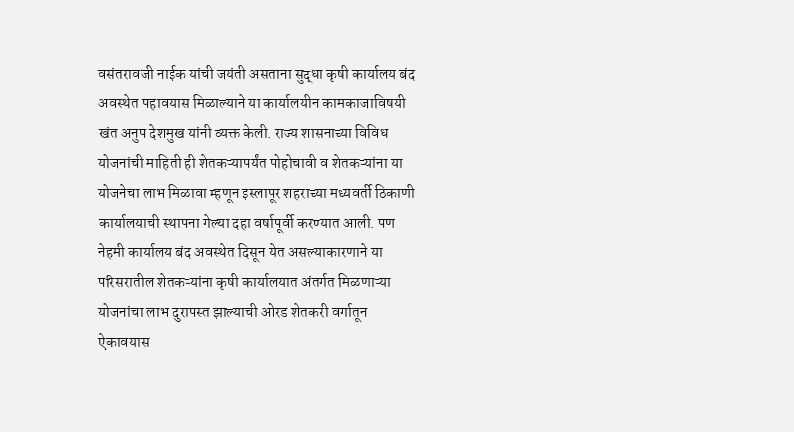वसंतरावजी नाईक यांची जयंती असताना सुद्धा कृषी कार्यालय बंद अवस्थेत पहावयास मिळाल्याने या कार्यालयीन कामकाजाविषयी खंत अनुप देशमुख यांनी व्यक्त केली. राज्य शासनाच्या विविध योजनांची माहिती ही शेतकऱ्यापर्यंत पोहोचावी व शेतकऱ्यांना या योजनेचा लाभ मिळावा म्हणून इस्लापूर शहराच्या मध्यवर्ती ठिकाणी कार्यालयाची स्थापना गेल्या दहा वर्षापूर्वी करण्यात आली. पण नेहमी कार्यालय बंद अवस्थेत दिसून येत असल्याकारणाने या परिसरातील शेतकऱ्यांना कृषी कार्यालयात अंतर्गत मिळणाऱ्या योजनांचा लाभ दुरापस्त झाल्याची ओरड शेतकरी वर्गातून ऐकावयास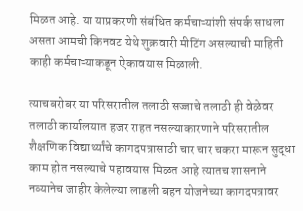मिळत आहे. या याप्रकरणी संबंधित कर्मचाऱ्यांशी संपर्क साधला असता आमची किनवट येथे शुक्रवारी मीटिंग असल्याची माहिती काही कर्मचाऱ्याकडून ऐकावयास मिळाली.

त्याचबरोबर या परिसरातील तलाठी सज्जाचे तलाठी ही वेळेवर तलाठी कार्यालयात हजर राहत नसल्याकारणाने परिसरातील शैक्षणिक विद्यार्थ्यांचे कागदपत्रासाठी चार चार चकरा मारून सुद्धा काम होत नसल्याचे पहावयास मिळत आहे त्यातच शासनाने नव्यानेच जाहीर केलेल्या लाडली बहन योजनेच्या कागदपत्रावर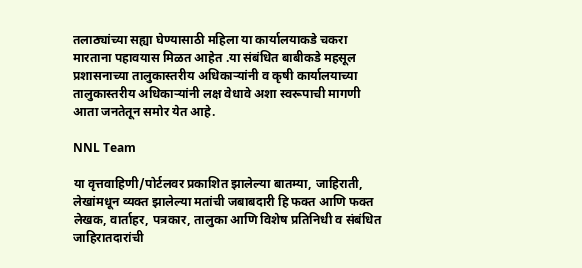तलाठ्यांच्या सह्या घेण्यासाठी महिला या कार्यालयाकडे चकरा मारताना पहावयास मिळत आहेत .या संबंधित बाबीकडे महसूल प्रशासनाच्या तालुकास्तरीय अधिकाऱ्यांनी व कृषी कार्यालयाच्या तालुकास्तरीय अधिकाऱ्यांनी लक्ष वेधावे अशा स्वरूपाची मागणी आता जनतेतून समोर येत आहे.

NNL Team

या वृत्तवाहिणी/पोर्टलवर प्रकाशित झालेल्या बातम्या, जाहिराती, लेखांमधून व्यक्त झालेल्या मतांची जबाबदारी हि फक्त आणि फक्त लेखक, वार्ताहर, पत्रकार, तालुका आणि विशेष प्रतिनिधी व संबंधित जाहिरातदारांची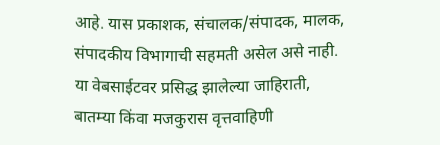आहे. यास प्रकाशक, संचालक/संपादक, मालक, संपादकीय विभागाची सहमती असेल असे नाही. या वेबसाईटवर प्रसिद्ध झालेल्या जाहिराती, बातम्या किंवा मजकुरास वृत्तवाहिणी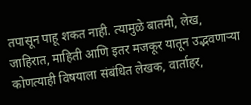तपासून पाहू शकत नाही. त्यामुळे बातमी, लेख, जाहिरात, माहिती आणि इतर मजकूर यातून उद्भवणाऱ्या कोणत्याही विषयाला संबंधित लेखक, वार्ताहर,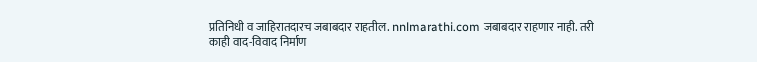प्रतिनिधी व जाहिरातदारच जबाबदार राहतील. nnlmarathi.com जबाबदार राहणार नाही. तरी काही वाद-विवाद निर्माण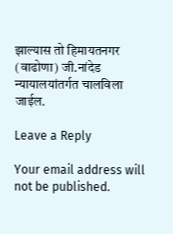झाल्यास तो हिमायतनगर (वाढोणा) जी.नांदेड न्यायालयांतर्गत चालविला जाईल.

Leave a Reply

Your email address will not be published.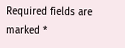Required fields are marked *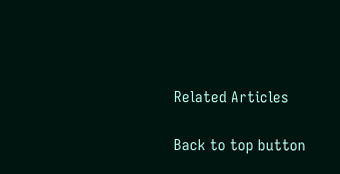Related Articles

Back to top button